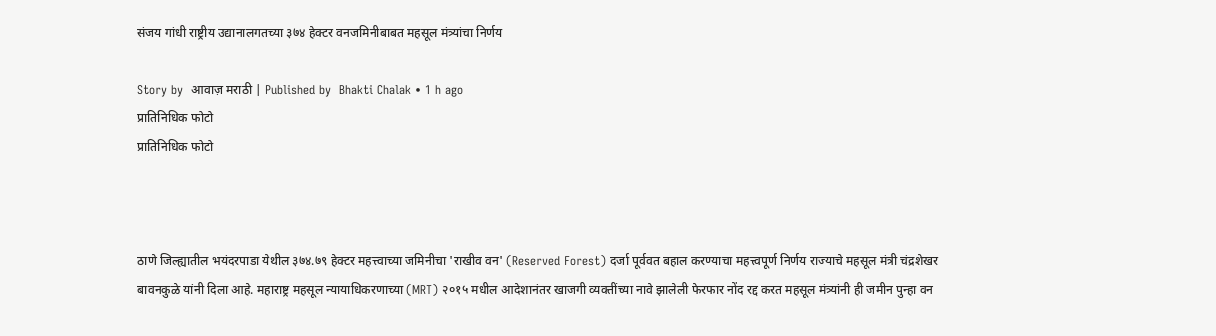संजय गांधी राष्ट्रीय उद्यानालगतच्या ३७४ हेक्टर वनजमिनीबाबत महसूल मंत्र्यांचा निर्णय

Story by  आवाज़ मराठी | Published by  Bhakti Chalak • 1 h ago
प्रातिनिधिक फोटो
प्रातिनिधिक फोटो



ठाणे जिल्ह्यातील भयंदरपाडा येथील ३७४.७९ हेक्टर महत्त्वाच्या जमिनीचा 'राखीव वन' (Reserved Forest) दर्जा पूर्ववत बहाल करण्याचा महत्त्वपूर्ण निर्णय राज्याचे महसूल मंत्री चंद्रशेखर बावनकुळे यांनी दिला आहे. महाराष्ट्र महसूल न्यायाधिकरणाच्या (MRT) २०१५ मधील आदेशानंतर खाजगी व्यक्तींच्या नावे झालेली फेरफार नोंद रद्द करत महसूल मंत्र्यांनी ही जमीन पुन्हा वन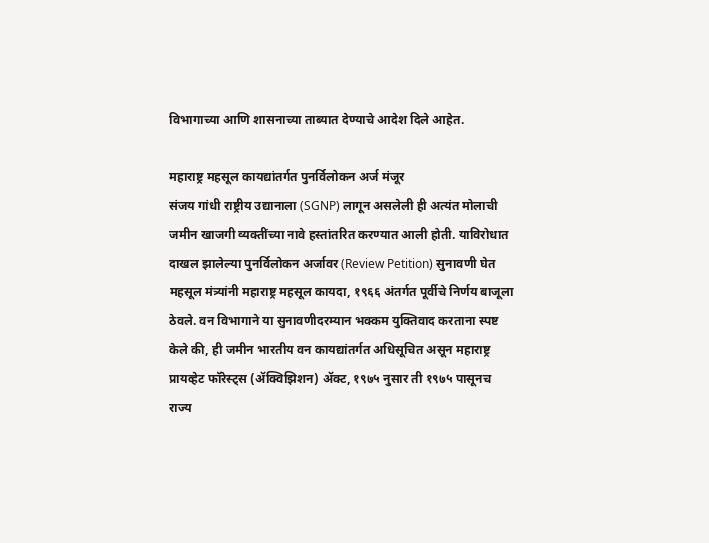विभागाच्या आणि शासनाच्या ताब्यात देण्याचे आदेश दिले आहेत.

महाराष्ट्र महसूल कायद्यांतर्गत पुनर्विलोकन अर्ज मंजूर
संजय गांधी राष्ट्रीय उद्यानाला (SGNP) लागून असलेली ही अत्यंत मोलाची जमीन खाजगी व्यक्तींच्या नावे हस्तांतरित करण्यात आली होती. याविरोधात दाखल झालेल्या पुनर्विलोकन अर्जावर (Review Petition) सुनावणी घेत महसूल मंत्र्यांनी महाराष्ट्र महसूल कायदा, १९६६ अंतर्गत पूर्वीचे निर्णय बाजूला ठेवले. वन विभागाने या सुनावणीदरम्यान भक्कम युक्तिवाद करताना स्पष्ट केले की, ही जमीन भारतीय वन कायद्यांतर्गत अधिसूचित असून महाराष्ट्र प्रायव्हेट फॉरेस्ट्स (ॲक्विझिशन) ॲक्ट, १९७५ नुसार ती १९७५ पासूनच राज्य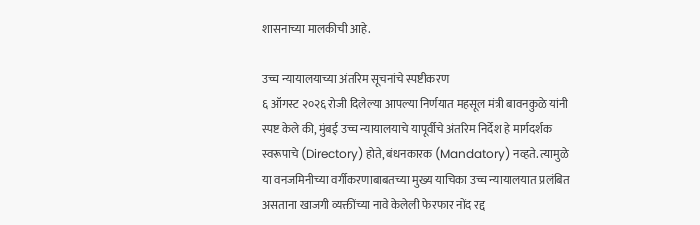शासनाच्या मालकीची आहे.

उच्च न्यायालयाच्या अंतरिम सूचनांचे स्पष्टीकरण
६ ऑगस्ट २०२६ रोजी दिलेल्या आपल्या निर्णयात महसूल मंत्री बावनकुळे यांनी स्पष्ट केले की, मुंबई उच्च न्यायालयाचे यापूर्वीचे अंतरिम निर्देश हे मार्गदर्शक स्वरूपाचे (Directory) होते, बंधनकारक (Mandatory) नव्हते. त्यामुळे या वनजमिनीच्या वर्गीकरणाबाबतच्या मुख्य याचिका उच्च न्यायालयात प्रलंबित असताना खाजगी व्यक्तींच्या नावे केलेली फेरफार नोंद रद्द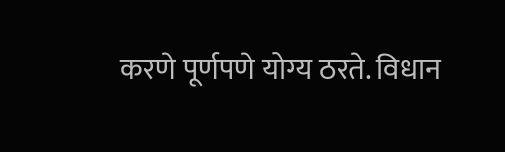करणे पूर्णपणे योग्य ठरते. विधान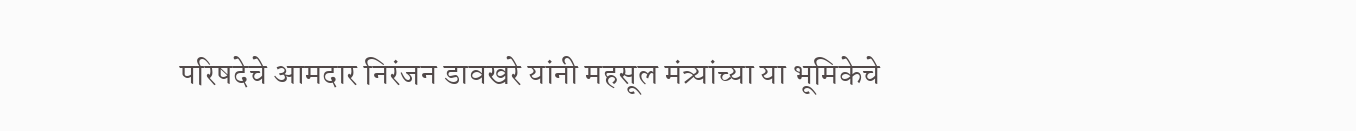परिषदेचे आमदार निरंजन डावखरे यांनी महसूल मंत्र्यांच्या या भूमिकेचे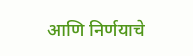आणि निर्णयाचे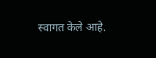स्वागत केले आहे.